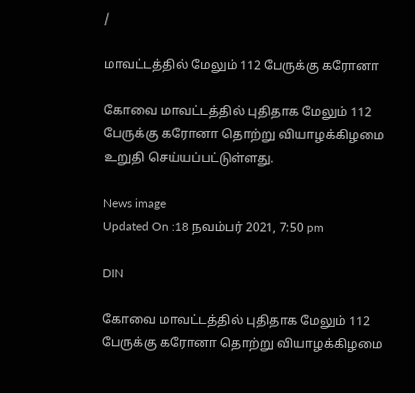/

மாவட்டத்தில் மேலும் 112 பேருக்கு கரோனா

கோவை மாவட்டத்தில் புதிதாக மேலும் 112 பேருக்கு கரோனா தொற்று வியாழக்கிழமை உறுதி செய்யப்பட்டுள்ளது.

News image
Updated On :18 நவம்பர் 2021, 7:50 pm

DIN

கோவை மாவட்டத்தில் புதிதாக மேலும் 112 பேருக்கு கரோனா தொற்று வியாழக்கிழமை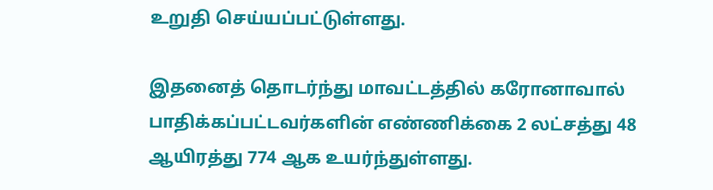உறுதி செய்யப்பட்டுள்ளது.

இதனைத் தொடர்ந்து மாவட்டத்தில் கரோனாவால் பாதிக்கப்பட்டவர்களின் எண்ணிக்கை 2 லட்சத்து 48 ஆயிரத்து 774 ஆக உயர்ந்துள்ளது.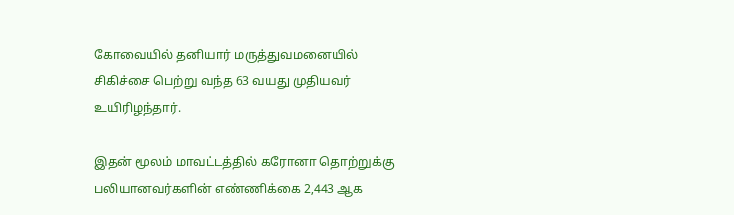கோவையில் தனியார் மருத்துவமனையில் சிகிச்சை பெற்று வந்த 63 வயது முதியவர் உயிரிழந்தார்.

இதன் மூலம் மாவட்டத்தில் கரோனா தொற்றுக்கு பலியானவர்களின் எண்ணிக்கை 2,443 ஆக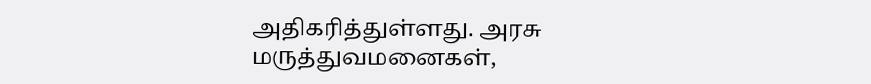அதிகரித்துள்ளது. அரசு மருத்துவமனைகள்,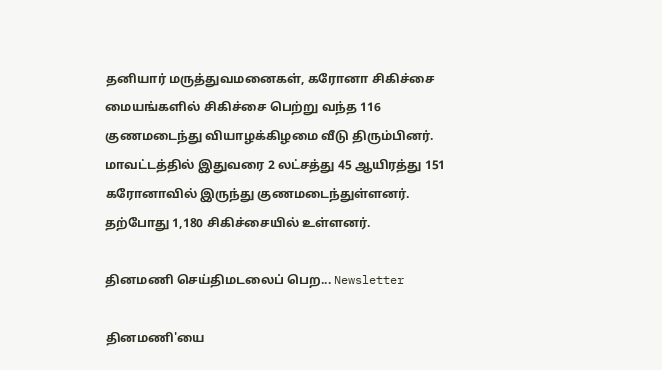தனியார் மருத்துவமனைகள், கரோனா சிகிச்சை மையங்களில் சிகிச்சை பெற்று வந்த 116 குணமடைந்து வியாழக்கிழமை வீடு திரும்பினர். மாவட்டத்தில் இதுவரை 2 லட்சத்து 45 ஆயிரத்து 151 கரோனாவில் இருந்து குணமடைந்துள்ளனர். தற்போது 1,180 சிகிச்சையில் உள்ளனர்.

தினமணி செய்திமடலைப் பெற... Newsletter

தினமணி'யை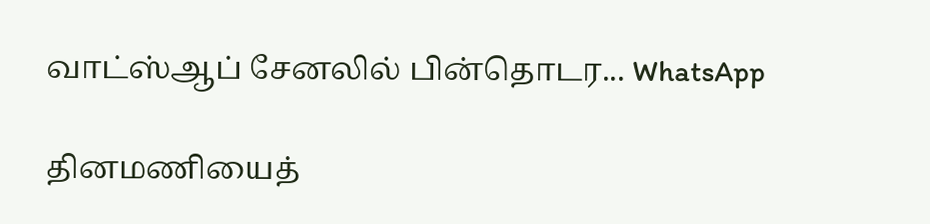வாட்ஸ்ஆப் சேனலில் பின்தொடர... WhatsApp

தினமணியைத்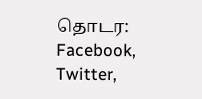தொடர: Facebook, Twitter,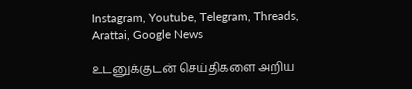Instagram, Youtube, Telegram, Threads, Arattai, Google News

உடனுக்குடன் செய்திகளை அறிய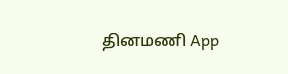தினமணி App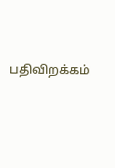பதிவிறக்கம்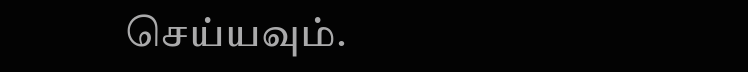செய்யவும்.